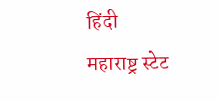हिंदी
महाराष्ट्र स्टेट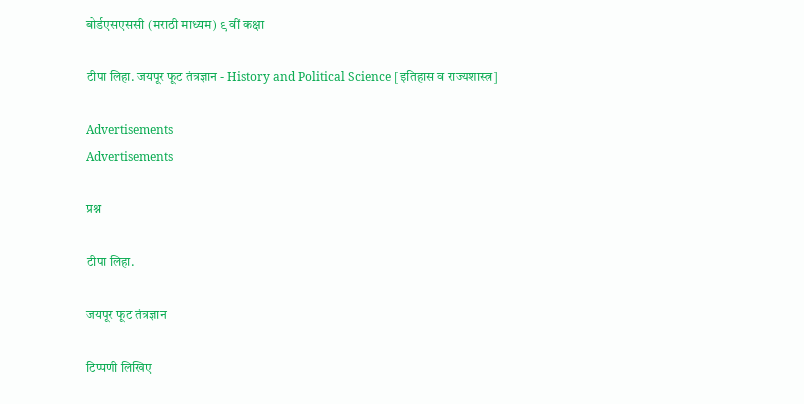बोर्डएसएससी (मराठी माध्यम) ९ वीं कक्षा

टीपा लिहा. जयपूर फूट तंत्रज्ञान - History and Political Science [इतिहास व राज्यशास्त्र]

Advertisements
Advertisements

प्रश्न

टीपा लिहा.

जयपूर फूट तंत्रज्ञान

टिप्पणी लिखिए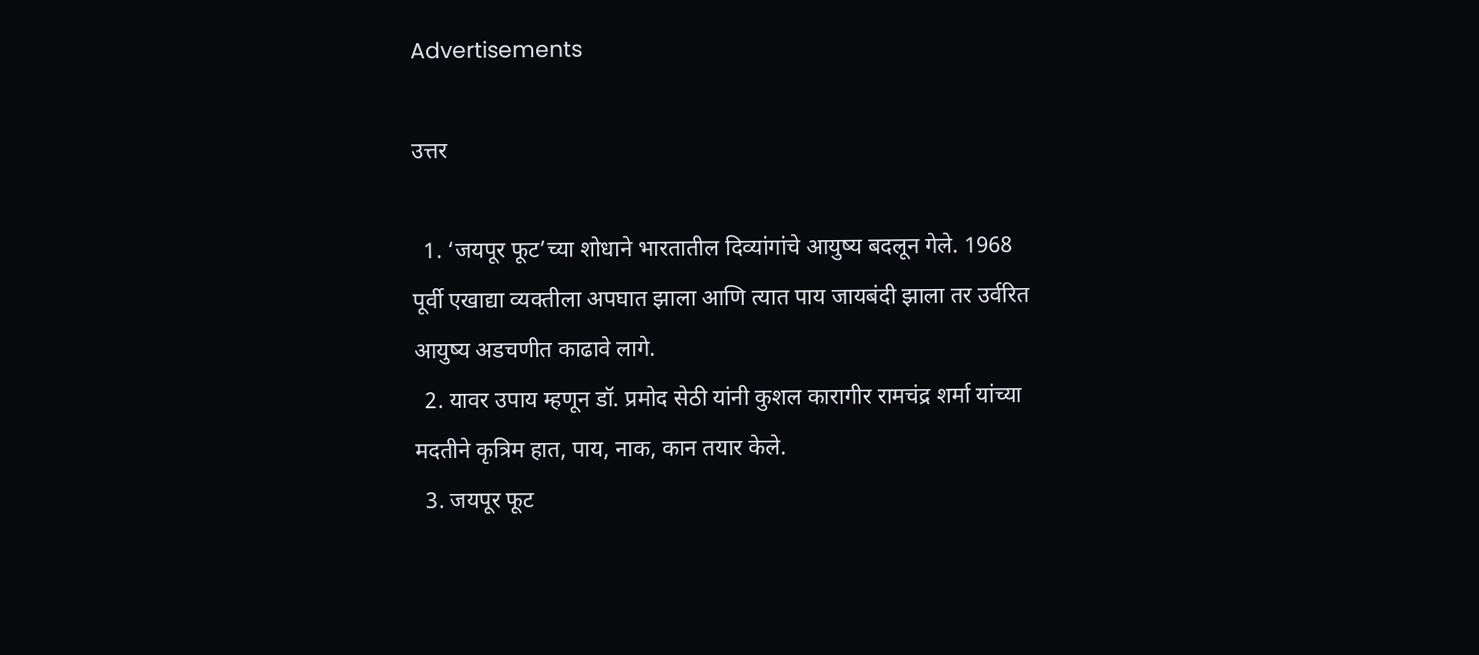Advertisements

उत्तर

  1. ‘जयपूर फूट’च्या शोधाने भारतातील दिव्यांगांचे आयुष्य बदलून गेले. 1968 पूर्वी एखाद्या व्यक्तीला अपघात झाला आणि त्यात पाय जायबंदी झाला तर उर्वरित आयुष्य अडचणीत काढावे लागे.
  2. यावर उपाय म्हणून डॉ. प्रमोद सेठी यांनी कुशल कारागीर रामचंद्र शर्मा यांच्या मदतीने कृत्रिम हात, पाय, नाक, कान तयार केले.
  3. जयपूर फूट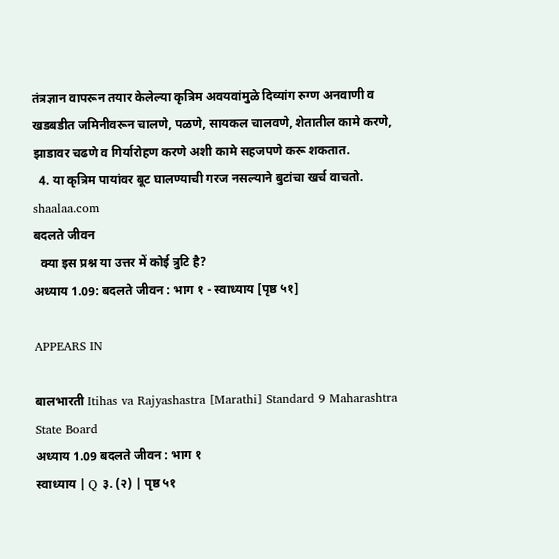तंत्रज्ञान वापरून तयार केलेल्या कृत्रिम अवयवांमुळे दिव्यांग रुग्ण अनवाणी व खडबडीत जमिनीवरून चालणे, पळणे, सायकल चालवणे, शेतातील कामे करणे, झाडावर चढणे व गिर्यारोहण करणे अशी कामे सहजपणे करू शकतात.
  4. या कृत्रिम पायांवर बूट घालण्याची गरज नसल्याने बुटांचा खर्च वाचतो.
shaalaa.com
बदलते जीवन
  क्या इस प्रश्न या उत्तर में कोई त्रुटि है?
अध्याय 1.09: बदलते जीवन : भाग १ - स्वाध्याय [पृष्ठ ५१]

APPEARS IN

बालभारती Itihas va Rajyashastra [Marathi] Standard 9 Maharashtra State Board
अध्याय 1.09 बदलते जीवन : भाग १
स्वाध्याय | Q ३. (२) | पृष्ठ ५१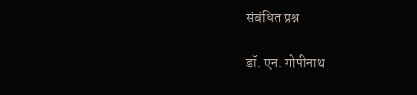संबंधित प्रश्न

डॉ. एन. गोपीनाथ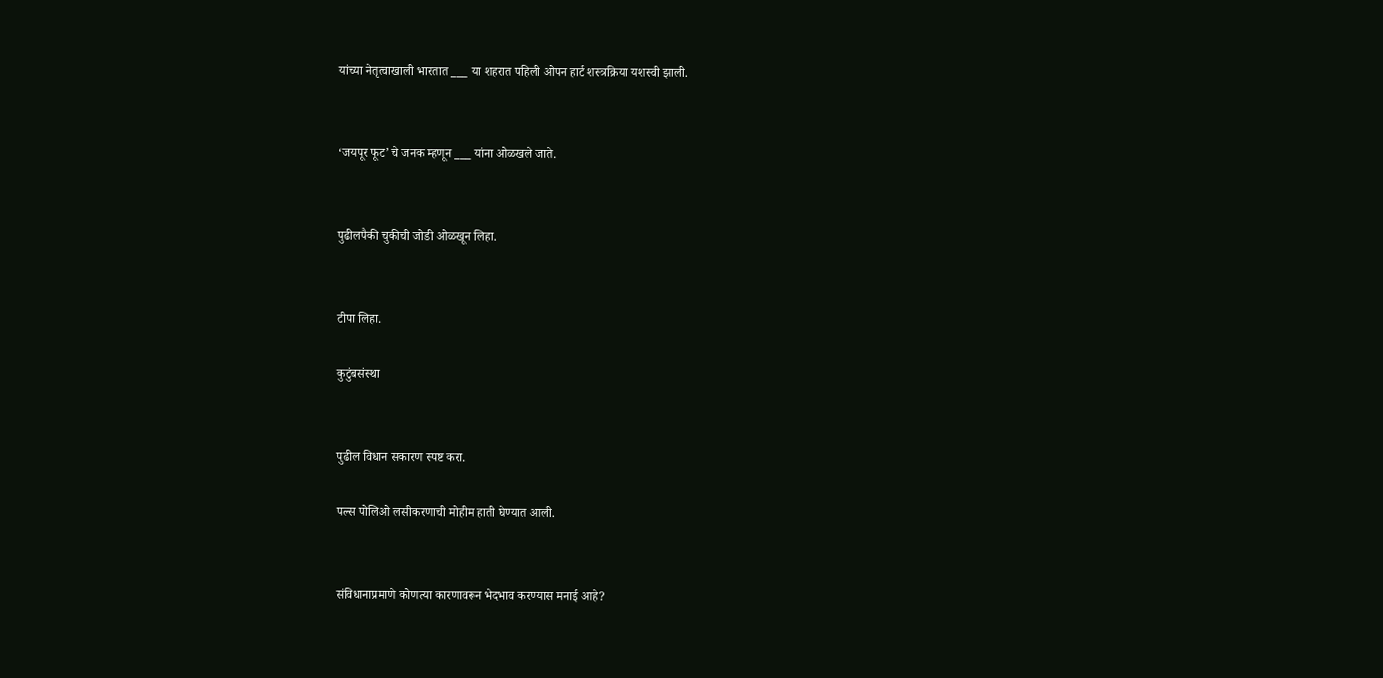यांच्या नेतृत्वाखाली भारतात ___ या शहरात पहिली ओपन हार्ट शस्त्रक्रिया यशस्वी झाली.


‘जयपूर फूट’ चे जनक म्हणून ___ यांना ओळखले जाते.


पुढीलपैकी चुकीची जोडी ओळखून लिहा.


टीपा लिहा.

कुटुंबसंस्था


पुढील विधान सकारण स्पष्ट करा.

पल्स पोलिओ लसीकरणाची मोहीम हाती घेण्यात आली.


संविधानाप्रमाणे कोणत्या कारणावरून भेदभाव करण्यास मनाई आहे?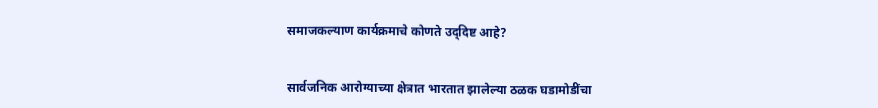समाजकल्याण कार्यक्रमाचे कोणते उद्‌दिष्ट आहे?


सार्वजनिक आरोग्याच्या क्षेत्रात भारतात झालेल्या ठळक घडामोडींचा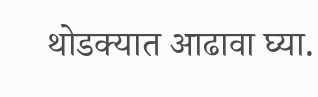थोडक्यात आढावा घ्या.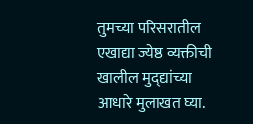तुमच्या परिसरातील एखाद्या ज्येष्ठ व्यक्तीची खालील मुद्‌द्यांच्या आधारे मुलाखत घ्या.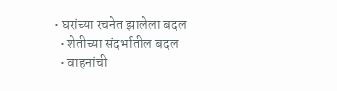• घरांच्या रचनेत झालेला बदल
  • शेतीच्या संदर्भातील बदल
  • वाहनांची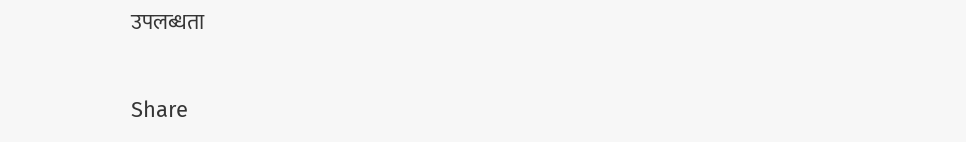उपलब्धता

Share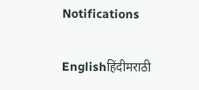Notifications

Englishहिंदीमराठी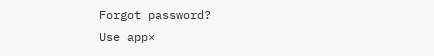Forgot password?
Use app×